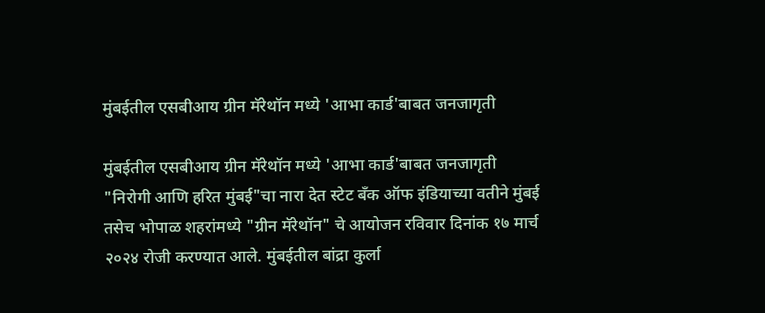मुंबईतील एसबीआय ग्रीन मॅरेथॉन मध्ये 'आभा कार्ड'बाबत जनजागृती

मुंबईतील एसबीआय ग्रीन मॅरेथॉन मध्ये 'आभा कार्ड'बाबत जनजागृती
"निरोगी आणि हरित मुंबई"चा नारा देत स्टेट बँक ऑफ इंडियाच्या वतीने मुंबई तसेच भोपाळ शहरांमध्ये "ग्रीन मॅरेथॉन" चे आयोजन रविवार दिनांक १७ मार्च २०२४ रोजी करण्यात आले. मुंबईतील बांद्रा कुर्ला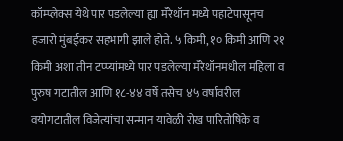कॉम्प्लेक्स येथे पार पडलेल्या ह्या मॅरेथॉन मध्ये पहाटेपासूनच हजारो मुंबईकर सहभागी झाले होते. ५ किमी, १० किमी आणि २१ किमी अशा तीन टप्प्यांमध्ये पार पडलेल्या मॅरेथॉनमधील महिला व पुरुष गटातील आणि १८-४४ वर्षे तसेच ४५ वर्षावरील वयोगटातील विजेत्यांचा सन्मान यावेळी रोख पारितोषिके व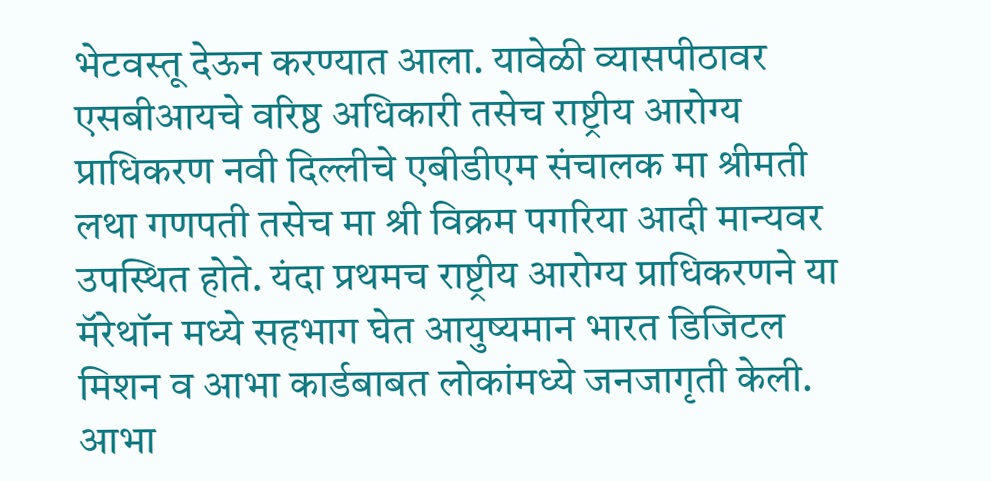भेटवस्तू देऊन करण्यात आला. यावेळी व्यासपीठावर एसबीआयचे वरिष्ठ अधिकारी तसेच राष्ट्रीय आरोग्य प्राधिकरण नवी दिल्लीचे एबीडीएम संचालक मा श्रीमती लथा गणपती तसेच मा श्री विक्रम पगरिया आदी मान्यवर उपस्थित होते. यंदा प्रथमच राष्ट्रीय आरोग्य प्राधिकरणने या मॅरेथॉन मध्ये सहभाग घेत आयुष्यमान भारत डिजिटल मिशन व आभा कार्डबाबत लोकांमध्ये जनजागृती केली. आभा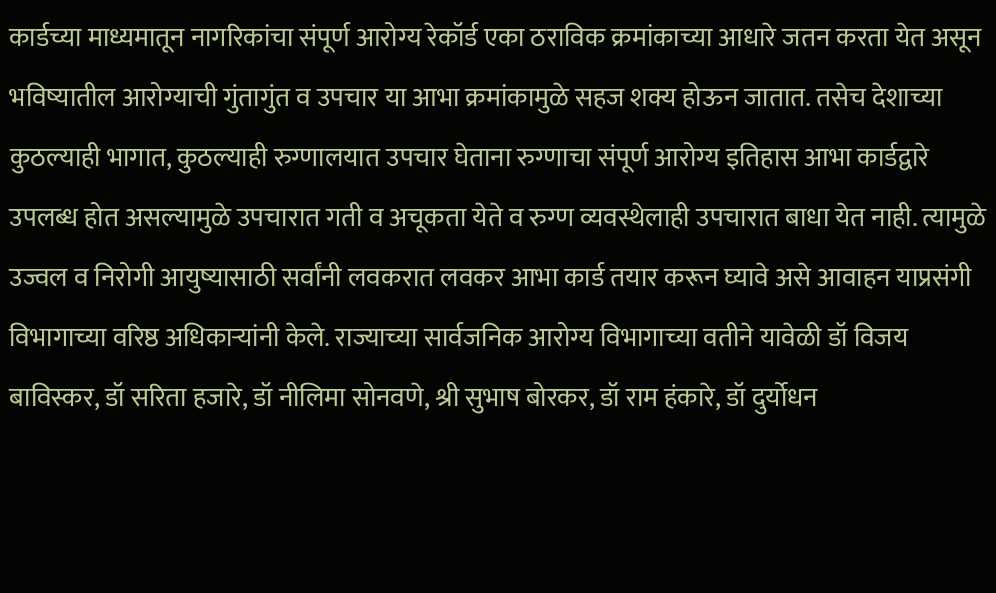कार्डच्या माध्यमातून नागरिकांचा संपूर्ण आरोग्य रेकॉर्ड एका ठराविक क्रमांकाच्या आधारे जतन करता येत असून भविष्यातील आरोग्याची गुंतागुंत व उपचार या आभा क्रमांकामुळे सहज शक्य होऊन जातात. तसेच देशाच्या कुठल्याही भागात, कुठल्याही रुग्णालयात उपचार घेताना रुग्णाचा संपूर्ण आरोग्य इतिहास आभा कार्डद्वारे उपलब्ध होत असल्यामुळे उपचारात गती व अचूकता येते व रुग्ण व्यवस्थेलाही उपचारात बाधा येत नाही. त्यामुळे उज्वल व निरोगी आयुष्यासाठी सर्वांनी लवकरात लवकर आभा कार्ड तयार करून घ्यावे असे आवाहन याप्रसंगी विभागाच्या वरिष्ठ अधिकाऱ्यांनी केले. राज्याच्या सार्वजनिक आरोग्य विभागाच्या वतीने यावेळी डॉ विजय बाविस्कर, डॉ सरिता हजारे, डॉ नीलिमा सोनवणे, श्री सुभाष बोरकर, डॉ राम हंकारे, डॉ दुर्योधन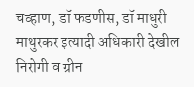चव्हाण, डॉ फडणीस, डॉ माधुरी माथुरकर इत्यादी अधिकारी देखील निरोगी व ग्रीन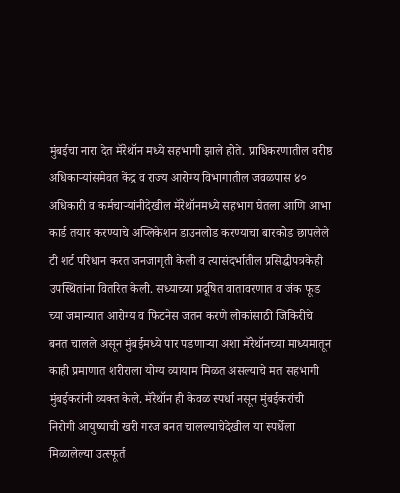मुंबईचा नारा देत मॅरेथॉन मध्ये सहभागी झाले होते. प्राधिकरणातील वरीष्ठ अधिकाऱ्यांसमेवत केंद्र व राज्य आरोग्य विभागातील जवळपास ४० अधिकारी व कर्मचाऱ्यांनीदेखील मॅरेथॉनमध्ये सहभाग घेतला आणि आभा कार्ड तयार करण्याचे अप्लिकेशन डाउनलोड करण्याचा बारकोड छापलेले टी शर्ट परिधान करत जनजागृती केली व त्यासंदर्भातील प्रसिद्धीपत्रकेही उपस्थितांना वितरित केली. सध्याच्या प्रदूषित वातावरणात व जंक फूड च्या जमान्यात आरोग्य व फिटनेस जतन करणे लोकांसाठी जिकिरीचे बनत चालले असून मुंबईमध्ये पार पडणाऱ्या अशा मॅरेथॉनच्या माध्यमातून काही प्रमाणात शरीराला योग्य व्यायाम मिळत असल्याचे मत सहभागी मुंबईकरांनी व्यक्त केले. मॅरेथॉन ही केवळ स्पर्धा नसून मुंबईकरांची निरोगी आयुष्याची खरी गरज बनत चालल्याचेदेखील या स्पर्धेला मिळालेल्या उत्स्फूर्त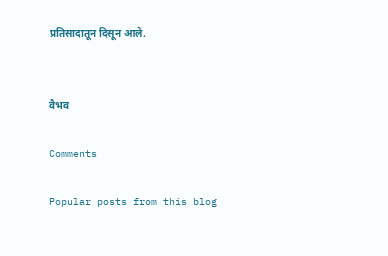प्रतिसादातून दिसून आले.


वैभव

Comments

Popular posts from this blog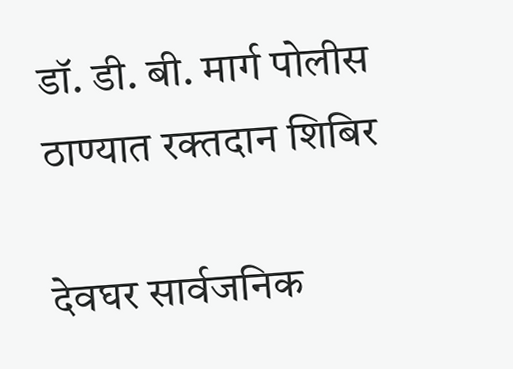डॉ. डी. बी. मार्ग पोलीस ठाण्यात रक्तदान शिबिर

देवघर सार्वजनिक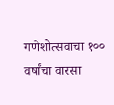गणेशोत्सवाचा १०० वर्षांचा वारसा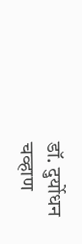डॉ. दुर्योधन चव्हाण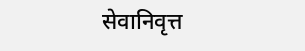सेवानिवृत्त